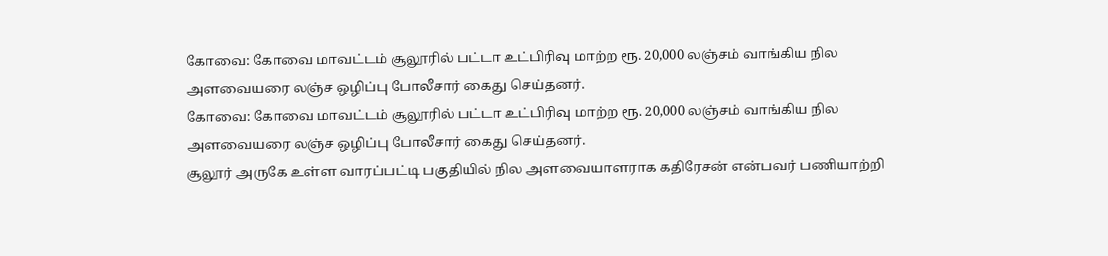கோவை: கோவை மாவட்டம் சூலூரில் பட்டா உட்பிரிவு மாற்ற ரூ. 20,000 லஞ்சம் வாங்கிய நில அளவையரை லஞ்ச ஒழிப்பு போலீசார் கைது செய்தனர்.
கோவை: கோவை மாவட்டம் சூலூரில் பட்டா உட்பிரிவு மாற்ற ரூ. 20,000 லஞ்சம் வாங்கிய நில அளவையரை லஞ்ச ஒழிப்பு போலீசார் கைது செய்தனர்.
சூலூர் அருகே உள்ள வாரப்பட்டி பகுதியில் நில அளவையாளராக கதிரேசன் என்பவர் பணியாற்றி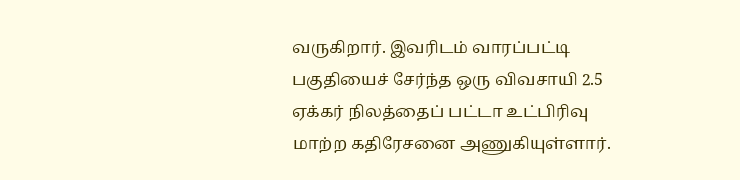வருகிறார். இவரிடம் வாரப்பட்டி பகுதியைச் சேர்ந்த ஒரு விவசாயி 2.5 ஏக்கர் நிலத்தைப் பட்டா உட்பிரிவு மாற்ற கதிரேசனை அணுகியுள்ளார்.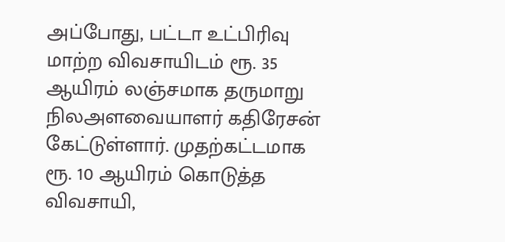அப்போது, பட்டா உட்பிரிவு மாற்ற விவசாயிடம் ரூ. 35 ஆயிரம் லஞ்சமாக தருமாறு நிலஅளவையாளர் கதிரேசன் கேட்டுள்ளார். முதற்கட்டமாக ரூ. 10 ஆயிரம் கொடுத்த விவசாயி,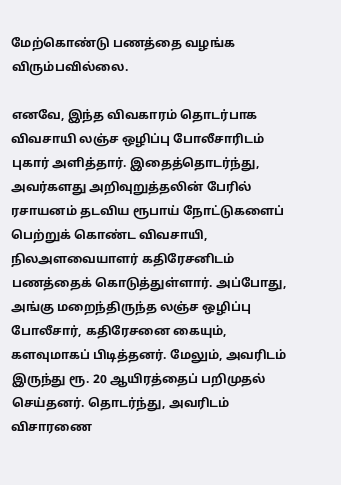மேற்கொண்டு பணத்தை வழங்க விரும்பவில்லை.

எனவே, இந்த விவகாரம் தொடர்பாக விவசாயி லஞ்ச ஒழிப்பு போலீசாரிடம் புகார் அளித்தார். இதைத்தொடர்ந்து, அவர்களது அறிவுறுத்தலின் பேரில் ரசாயனம் தடவிய ரூபாய் நோட்டுகளைப் பெற்றுக் கொண்ட விவசாயி, நிலஅளவையாளர் கதிரேசனிடம் பணத்தைக் கொடுத்துள்ளார். அப்போது, அங்கு மறைந்திருந்த லஞ்ச ஒழிப்பு போலீசார், கதிரேசனை கையும், களவுமாகப் பிடித்தனர். மேலும், அவரிடம் இருந்து ரூ. 20 ஆயிரத்தைப் பறிமுதல் செய்தனர். தொடர்ந்து, அவரிடம் விசாரணை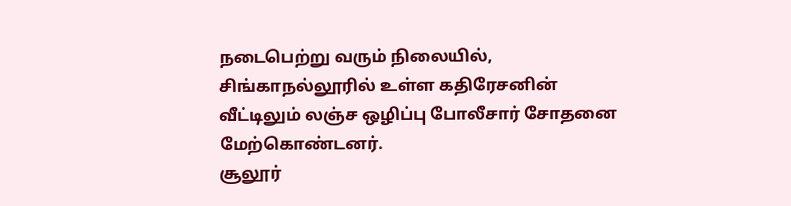நடைபெற்று வரும் நிலையில், சிங்காநல்லூரில் உள்ள கதிரேசனின் வீட்டிலும் லஞ்ச ஒழிப்பு போலீசார் சோதனை மேற்கொண்டனர்.
சூலூர்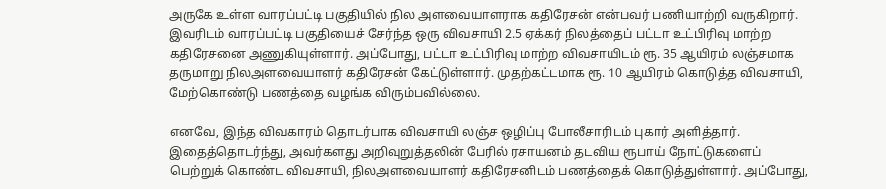அருகே உள்ள வாரப்பட்டி பகுதியில் நில அளவையாளராக கதிரேசன் என்பவர் பணியாற்றி வருகிறார். இவரிடம் வாரப்பட்டி பகுதியைச் சேர்ந்த ஒரு விவசாயி 2.5 ஏக்கர் நிலத்தைப் பட்டா உட்பிரிவு மாற்ற கதிரேசனை அணுகியுள்ளார். அப்போது, பட்டா உட்பிரிவு மாற்ற விவசாயிடம் ரூ. 35 ஆயிரம் லஞ்சமாக தருமாறு நிலஅளவையாளர் கதிரேசன் கேட்டுள்ளார். முதற்கட்டமாக ரூ. 10 ஆயிரம் கொடுத்த விவசாயி, மேற்கொண்டு பணத்தை வழங்க விரும்பவில்லை.

எனவே, இந்த விவகாரம் தொடர்பாக விவசாயி லஞ்ச ஒழிப்பு போலீசாரிடம் புகார் அளித்தார். இதைத்தொடர்ந்து, அவர்களது அறிவுறுத்தலின் பேரில் ரசாயனம் தடவிய ரூபாய் நோட்டுகளைப் பெற்றுக் கொண்ட விவசாயி, நிலஅளவையாளர் கதிரேசனிடம் பணத்தைக் கொடுத்துள்ளார். அப்போது,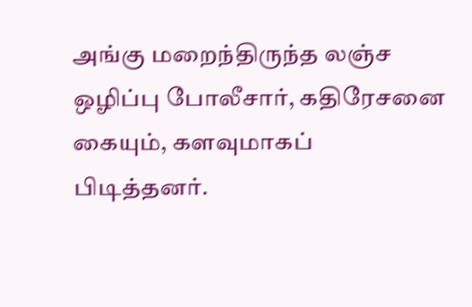அங்கு மறைந்திருந்த லஞ்ச ஒழிப்பு போலீசார், கதிரேசனை கையும், களவுமாகப் பிடித்தனர்.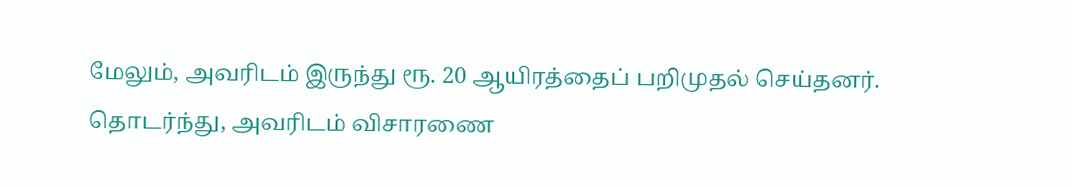மேலும், அவரிடம் இருந்து ரூ. 20 ஆயிரத்தைப் பறிமுதல் செய்தனர். தொடர்ந்து, அவரிடம் விசாரணை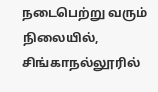நடைபெற்று வரும் நிலையில், சிங்காநல்லூரில்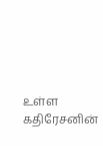உள்ள கதிரேசனின்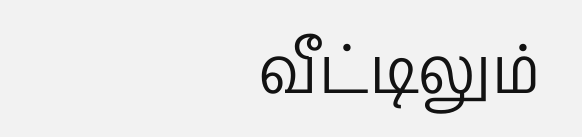வீட்டிலும்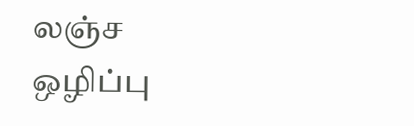லஞ்ச ஒழிப்பு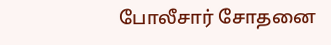போலீசார் சோதனை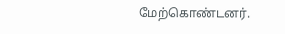மேற்கொண்டனர்.